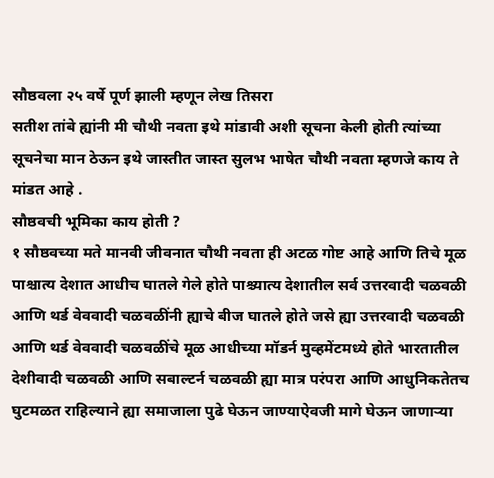सौष्ठवला २५ वर्षे पूर्ण झाली म्हणून लेख तिसरा
सतीश तांबे ह्यांनी मी चौथी नवता इथे मांडावी अशी सूचना केली होती त्यांच्या सूचनेचा मान ठेऊन इथे जास्तीत जास्त सुलभ भाषेत चौथी नवता म्हणजे काय ते मांडत आहे .
सौष्ठवची भूमिका काय होती ?
१ सौष्ठवच्या मते मानवी जीवनात चौथी नवता ही अटळ गोष्ट आहे आणि तिचे मूळ पाश्चात्य देशात आधीच घातले गेले होते पाश्च्यात्य देशातील सर्व उत्तरवादी चळवळी आणि थर्ड वेववादी चळवळींनी ह्याचे बीज घातले होते जसे ह्या उत्तरवादी चळवळी आणि थर्ड वेववादी चळवळींचे मूळ आधीच्या मॉडर्न मुव्हमेंटमध्ये होते भारतातील देशीवादी चळवळी आणि सबाल्टर्न चळवळी ह्या मात्र परंपरा आणि आधुनिकतेतच घुटमळत राहिल्याने ह्या समाजाला पुढे घेऊन जाण्याऐवजी मागे घेऊन जाणाऱ्या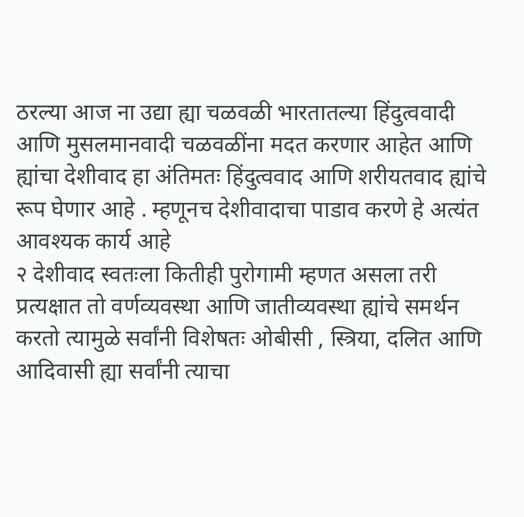ठरल्या आज ना उद्या ह्या चळवळी भारतातल्या हिंदुत्ववादी आणि मुसलमानवादी चळवळींना मदत करणार आहेत आणि ह्यांचा देशीवाद हा अंतिमतः हिंदुत्ववाद आणि शरीयतवाद ह्यांचे रूप घेणार आहे . म्हणूनच देशीवादाचा पाडाव करणे हे अत्यंत आवश्यक कार्य आहे
२ देशीवाद स्वतःला कितीही पुरोगामी म्हणत असला तरी प्रत्यक्षात तो वर्णव्यवस्था आणि जातीव्यवस्था ह्यांचे समर्थन करतो त्यामुळे सर्वांनी विशेषतः ओबीसी , स्त्रिया, दलित आणि आदिवासी ह्या सर्वांनी त्याचा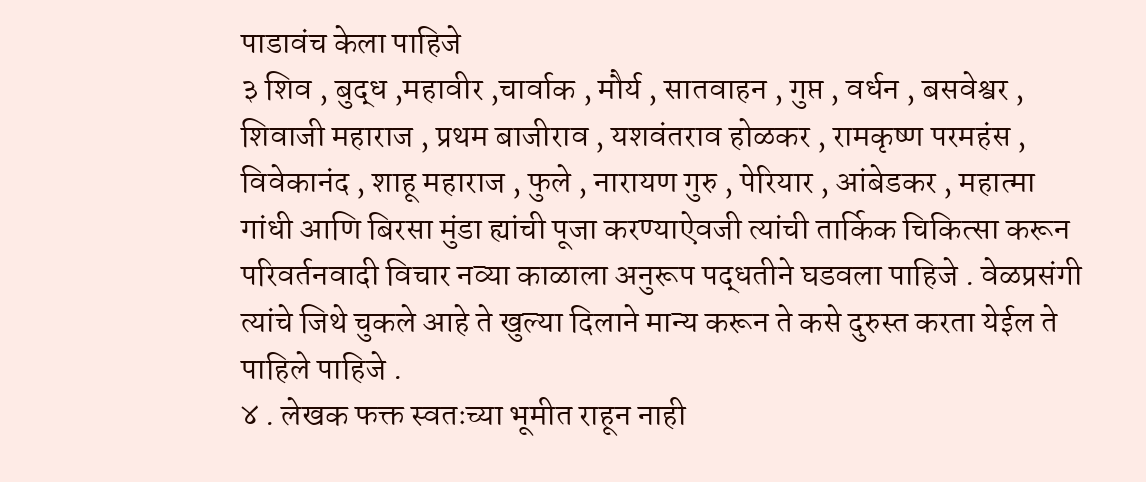पाडावंच केला पाहिजे
३ शिव , बुद्ध ,महावीर ,चार्वाक , मौर्य , सातवाहन , गुप्त , वर्धन , बसवेश्वर , शिवाजी महाराज , प्रथम बाजीराव , यशवंतराव होळकर , रामकृष्ण परमहंस , विवेकानंद , शाहू महाराज , फुले , नारायण गुरु , पेरियार , आंबेडकर , महात्मा गांधी आणि बिरसा मुंडा ह्यांची पूजा करण्याऐवजी त्यांची तार्किक चिकित्सा करून परिवर्तनवादी विचार नव्या काळाला अनुरूप पद्धतीने घडवला पाहिजे . वेळप्रसंगी त्यांचे जिथे चुकले आहे ते खुल्या दिलाने मान्य करून ते कसे दुरुस्त करता येईल ते पाहिले पाहिजे .
४ . लेखक फक्त स्वतःच्या भूमीत राहून नाही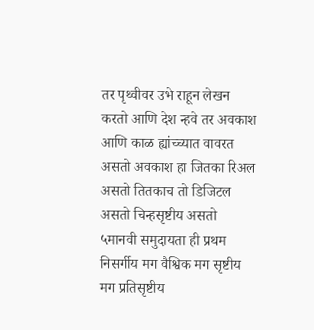तर पृथ्वीवर उभे राहून लेखन करतो आणि देश न्हवे तर अवकाश आणि काळ ह्यांच्च्यात वावरत असतो अवकाश हा जितका रिअल असतो तितकाच तो डिजिटल असतो चिन्हसृष्टीय असतो
५मानवी समुदायता ही प्रथम निसर्गीय मग वैश्विक मग सृष्टीय मग प्रतिसृष्टीय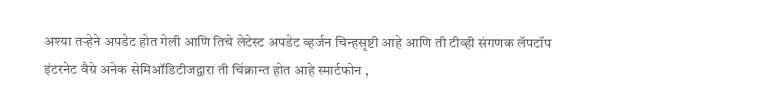अश्या तऱ्हेने अपडेट होत गेली आणि तिचे लेटेस्ट अपडेट व्हर्जन चिन्हसृष्टी आहे आणि ती टीव्ही संगणक लॅपटॉप इंटरनेट वैग्रे अनेक सेमिऑडिटीजद्वारा ती चिंक्रान्त होत आहे स्मार्टफोन ,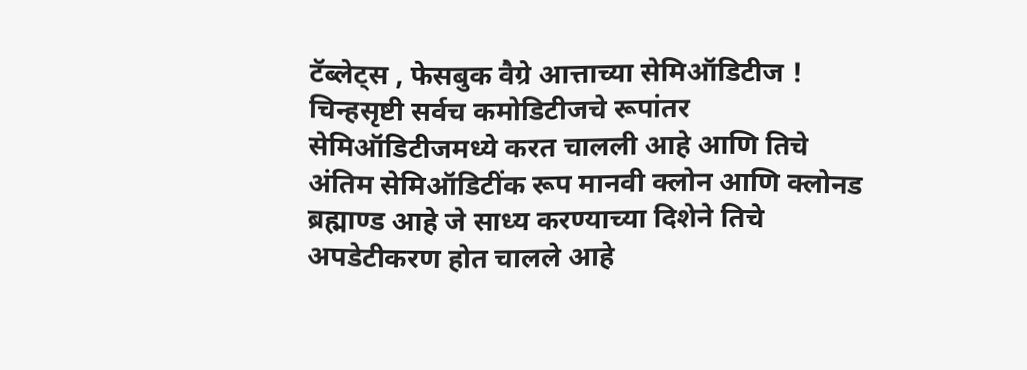टॅब्लेट्स , फेसबुक वैग्रे आत्ताच्या सेमिऑडिटीज ! चिन्हसृष्टी सर्वच कमोडिटीजचे रूपांतर सेमिऑडिटीजमध्ये करत चालली आहे आणि तिचे अंतिम सेमिऑडिटींक रूप मानवी क्लोन आणि क्लोनड ब्रह्माण्ड आहे जे साध्य करण्याच्या दिशेने तिचे अपडेटीकरण होत चालले आहे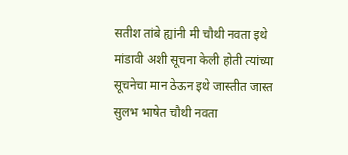सतीश तांबे ह्यांनी मी चौथी नवता इथे मांडावी अशी सूचना केली होती त्यांच्या सूचनेचा मान ठेऊन इथे जास्तीत जास्त सुलभ भाषेत चौथी नवता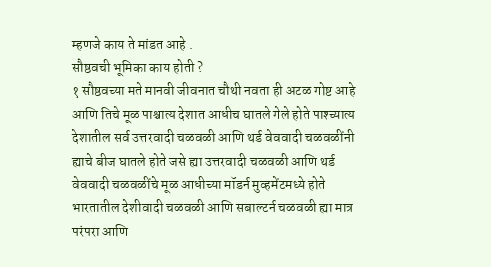म्हणजे काय ते मांडत आहे .
सौष्ठवची भूमिका काय होती ?
१ सौष्ठवच्या मते मानवी जीवनात चौथी नवता ही अटळ गोष्ट आहे आणि तिचे मूळ पाश्चात्य देशात आधीच घातले गेले होते पाश्च्यात्य देशातील सर्व उत्तरवादी चळवळी आणि थर्ड वेववादी चळवळींनी ह्याचे बीज घातले होते जसे ह्या उत्तरवादी चळवळी आणि थर्ड वेववादी चळवळींचे मूळ आधीच्या मॉडर्न मुव्हमेंटमध्ये होते भारतातील देशीवादी चळवळी आणि सबाल्टर्न चळवळी ह्या मात्र परंपरा आणि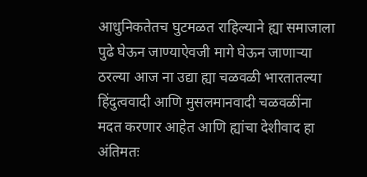आधुनिकतेतच घुटमळत राहिल्याने ह्या समाजाला पुढे घेऊन जाण्याऐवजी मागे घेऊन जाणाऱ्या ठरल्या आज ना उद्या ह्या चळवळी भारतातल्या हिंदुत्ववादी आणि मुसलमानवादी चळवळींना मदत करणार आहेत आणि ह्यांचा देशीवाद हा अंतिमतः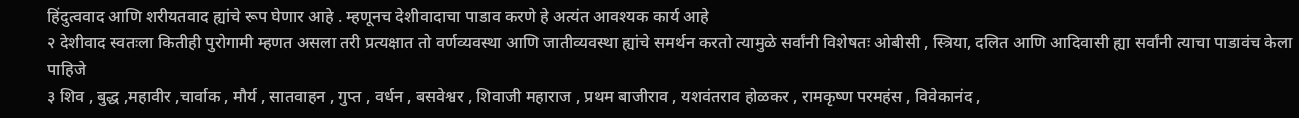हिंदुत्ववाद आणि शरीयतवाद ह्यांचे रूप घेणार आहे . म्हणूनच देशीवादाचा पाडाव करणे हे अत्यंत आवश्यक कार्य आहे
२ देशीवाद स्वतःला कितीही पुरोगामी म्हणत असला तरी प्रत्यक्षात तो वर्णव्यवस्था आणि जातीव्यवस्था ह्यांचे समर्थन करतो त्यामुळे सर्वांनी विशेषतः ओबीसी , स्त्रिया, दलित आणि आदिवासी ह्या सर्वांनी त्याचा पाडावंच केला पाहिजे
३ शिव , बुद्ध ,महावीर ,चार्वाक , मौर्य , सातवाहन , गुप्त , वर्धन , बसवेश्वर , शिवाजी महाराज , प्रथम बाजीराव , यशवंतराव होळकर , रामकृष्ण परमहंस , विवेकानंद ,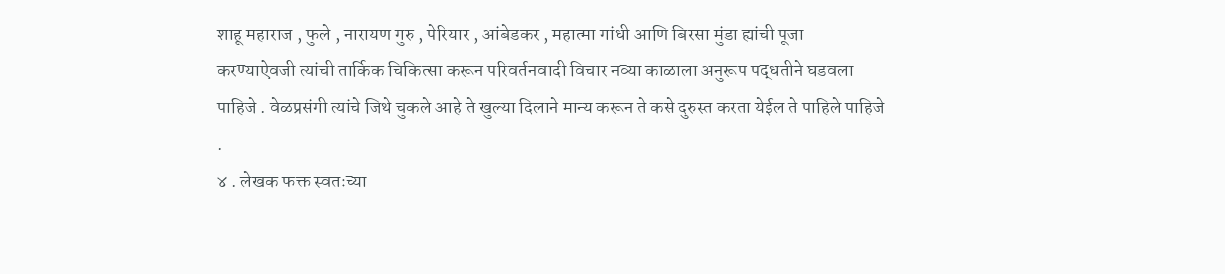शाहू महाराज , फुले , नारायण गुरु , पेरियार , आंबेडकर , महात्मा गांधी आणि बिरसा मुंडा ह्यांची पूजा करण्याऐवजी त्यांची तार्किक चिकित्सा करून परिवर्तनवादी विचार नव्या काळाला अनुरूप पद्धतीने घडवला पाहिजे . वेळप्रसंगी त्यांचे जिथे चुकले आहे ते खुल्या दिलाने मान्य करून ते कसे दुरुस्त करता येईल ते पाहिले पाहिजे .
४ . लेखक फक्त स्वतःच्या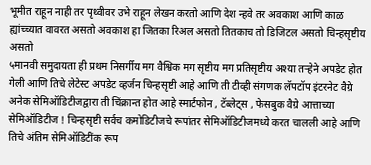भूमीत राहून नाही तर पृथ्वीवर उभे राहून लेखन करतो आणि देश न्हवे तर अवकाश आणि काळ ह्यांच्च्यात वावरत असतो अवकाश हा जितका रिअल असतो तितकाच तो डिजिटल असतो चिन्हसृष्टीय असतो
५मानवी समुदायता ही प्रथम निसर्गीय मग वैश्विक मग सृष्टीय मग प्रतिसृष्टीय अश्या तऱ्हेने अपडेट होत गेली आणि तिचे लेटेस्ट अपडेट व्हर्जन चिन्हसृष्टी आहे आणि ती टीव्ही संगणक लॅपटॉप इंटरनेट वैग्रे अनेक सेमिऑडिटीजद्वारा ती चिंक्रान्त होत आहे स्मार्टफोन , टॅब्लेट्स , फेसबुक वैग्रे आत्ताच्या सेमिऑडिटीज ! चिन्हसृष्टी सर्वच कमोडिटीजचे रूपांतर सेमिऑडिटीजमध्ये करत चालली आहे आणि तिचे अंतिम सेमिऑडिटींक रूप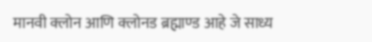मानवी क्लोन आणि क्लोनड ब्रह्माण्ड आहे जे साध्य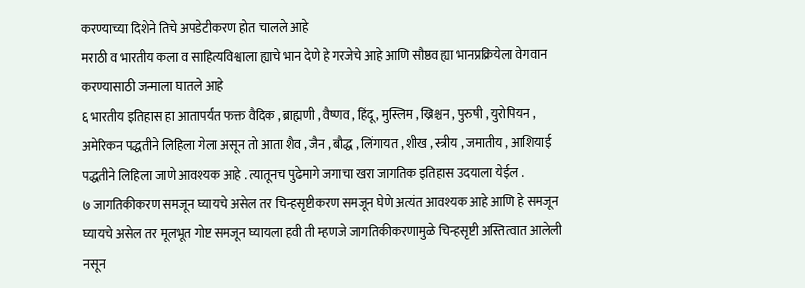करण्याच्या दिशेने तिचे अपडेटीकरण होत चालले आहे
मराठी व भारतीय कला व साहित्यविश्वाला ह्याचे भान देणे हे गरजेचे आहे आणि सौष्ठव ह्या भानप्रक्रियेला वेगवान करण्यासाठी जन्माला घातले आहे
६ भारतीय इतिहास हा आतापर्यंत फक्त वैदिक , ब्राह्मणी , वैष्णव , हिंदू , मुस्लिम , ख्रिश्चन , पुरुषी , युरोपियन , अमेरिकन पद्धतीने लिहिला गेला असून तो आता शैव , जैन , बौद्ध , लिंगायत , शीख , स्त्रीय , जमातीय , आशियाई पद्धतीने लिहिला जाणे आवश्यक आहे . त्यातूनच पुढेमागे जगाचा खरा जागतिक इतिहास उदयाला येईल .
७ जागतिकीकरण समजून घ्यायचे असेल तर चिन्हसृष्टीकरण समजून घेणे अत्यंत आवश्यक आहे आणि हे समजून घ्यायचे असेल तर मूलभूत गोष्ट समजून घ्यायला हवी ती म्हणजे जागतिकीकरणामुळे चिन्हसृष्टी अस्तित्वात आलेली नसून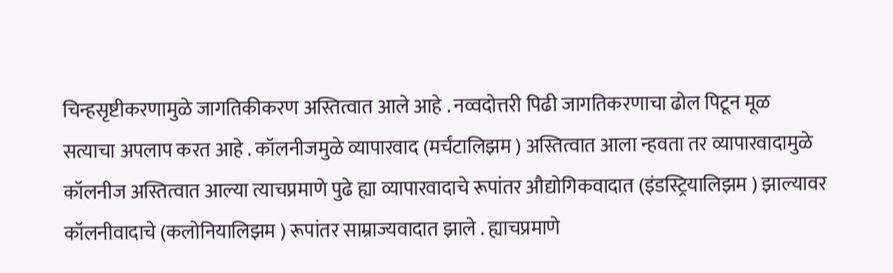चिन्हसृष्टीकरणामुळे जागतिकीकरण अस्तित्वात आले आहे . नव्वदोत्तरी पिढी जागतिकरणाचा ढोल पिटून मूळ सत्याचा अपलाप करत आहे . कॉलनीजमुळे व्यापारवाद (मर्चंटालिझम ) अस्तित्वात आला न्हवता तर व्यापारवादामुळे कॉलनीज अस्तित्वात आल्या त्याचप्रमाणे पुढे ह्या व्यापारवादाचे रूपांतर औद्योगिकवादात (इंडस्ट्रियालिझम ) झाल्यावर कॉलनीवादाचे (कलोनियालिझम ) रूपांतर साम्राज्यवादात झाले . ह्याचप्रमाणे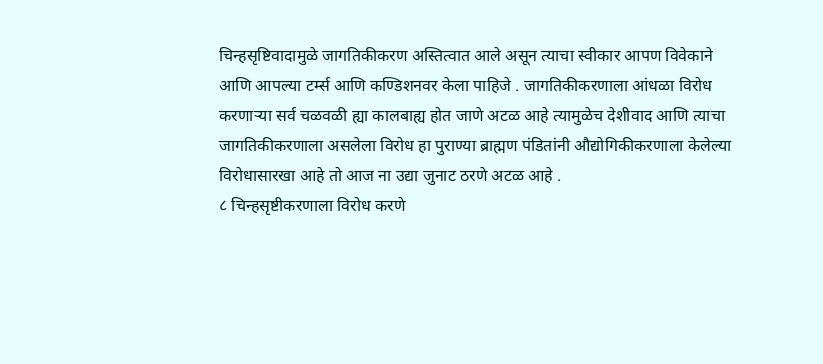चिन्हसृष्टिवादामुळे जागतिकीकरण अस्तित्वात आले असून त्याचा स्वीकार आपण विवेकाने आणि आपल्या टर्म्स आणि कण्डिशनवर केला पाहिजे . जागतिकीकरणाला आंधळा विरोध करणाऱ्या सर्व चळवळी ह्या कालबाह्य होत जाणे अटळ आहे त्यामुळेच देशीवाद आणि त्याचा जागतिकीकरणाला असलेला विरोध हा पुराण्या ब्राह्मण पंडितांनी औद्योगिकीकरणाला केलेल्या विरोधासारखा आहे तो आज ना उद्या जुनाट ठरणे अटळ आहे .
८ चिन्हसृष्टीकरणाला विरोध करणे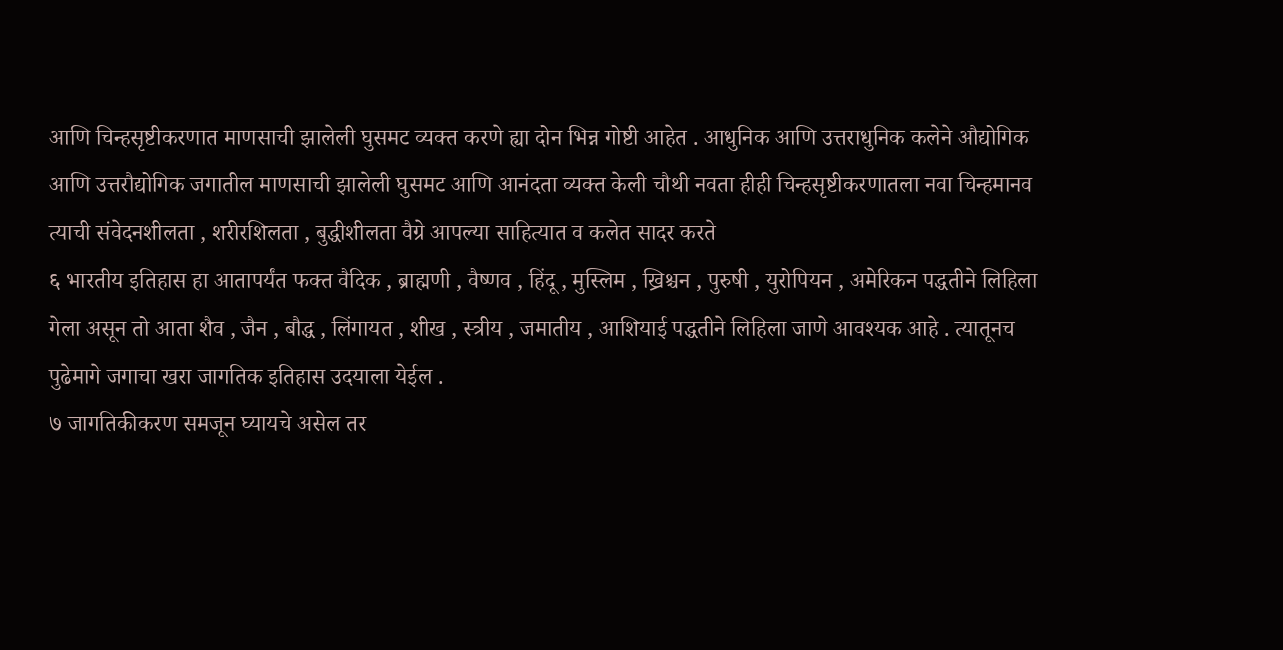आणि चिन्हसृष्टीकरणात माणसाची झालेली घुसमट व्यक्त करणे ह्या दोन भिन्न गोष्टी आहेत . आधुनिक आणि उत्तराधुनिक कलेने औद्योगिक आणि उत्तरौद्योगिक जगातील माणसाची झालेली घुसमट आणि आनंदता व्यक्त केली चौथी नवता हीही चिन्हसृष्टीकरणातला नवा चिन्हमानव त्याची संवेदनशीलता , शरीरशिलता , बुद्धीशीलता वैग्रे आपल्या साहित्यात व कलेत सादर करते
६ भारतीय इतिहास हा आतापर्यंत फक्त वैदिक , ब्राह्मणी , वैष्णव , हिंदू , मुस्लिम , ख्रिश्चन , पुरुषी , युरोपियन , अमेरिकन पद्धतीने लिहिला गेला असून तो आता शैव , जैन , बौद्ध , लिंगायत , शीख , स्त्रीय , जमातीय , आशियाई पद्धतीने लिहिला जाणे आवश्यक आहे . त्यातूनच पुढेमागे जगाचा खरा जागतिक इतिहास उदयाला येईल .
७ जागतिकीकरण समजून घ्यायचे असेल तर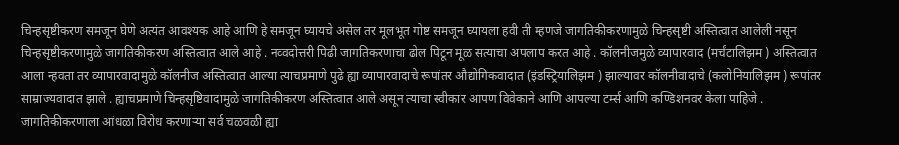चिन्हसृष्टीकरण समजून घेणे अत्यंत आवश्यक आहे आणि हे समजून घ्यायचे असेल तर मूलभूत गोष्ट समजून घ्यायला हवी ती म्हणजे जागतिकीकरणामुळे चिन्हसृष्टी अस्तित्वात आलेली नसून चिन्हसृष्टीकरणामुळे जागतिकीकरण अस्तित्वात आले आहे . नव्वदोत्तरी पिढी जागतिकरणाचा ढोल पिटून मूळ सत्याचा अपलाप करत आहे . कॉलनीजमुळे व्यापारवाद (मर्चंटालिझम ) अस्तित्वात आला न्हवता तर व्यापारवादामुळे कॉलनीज अस्तित्वात आल्या त्याचप्रमाणे पुढे ह्या व्यापारवादाचे रूपांतर औद्योगिकवादात (इंडस्ट्रियालिझम ) झाल्यावर कॉलनीवादाचे (कलोनियालिझम ) रूपांतर साम्राज्यवादात झाले . ह्याचप्रमाणे चिन्हसृष्टिवादामुळे जागतिकीकरण अस्तित्वात आले असून त्याचा स्वीकार आपण विवेकाने आणि आपल्या टर्म्स आणि कण्डिशनवर केला पाहिजे . जागतिकीकरणाला आंधळा विरोध करणाऱ्या सर्व चळवळी ह्या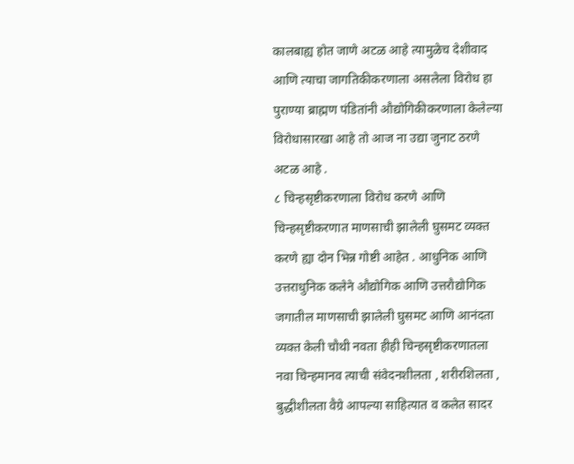कालबाह्य होत जाणे अटळ आहे त्यामुळेच देशीवाद आणि त्याचा जागतिकीकरणाला असलेला विरोध हा पुराण्या ब्राह्मण पंडितांनी औद्योगिकीकरणाला केलेल्या विरोधासारखा आहे तो आज ना उद्या जुनाट ठरणे अटळ आहे .
८ चिन्हसृष्टीकरणाला विरोध करणे आणि चिन्हसृष्टीकरणात माणसाची झालेली घुसमट व्यक्त करणे ह्या दोन भिन्न गोष्टी आहेत . आधुनिक आणि उत्तराधुनिक कलेने औद्योगिक आणि उत्तरौद्योगिक जगातील माणसाची झालेली घुसमट आणि आनंदता व्यक्त केली चौथी नवता हीही चिन्हसृष्टीकरणातला नवा चिन्हमानव त्याची संवेदनशीलता , शरीरशिलता , बुद्धीशीलता वैग्रे आपल्या साहित्यात व कलेत सादर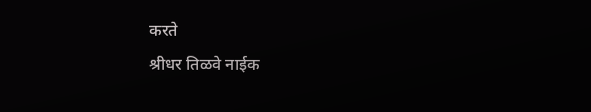करते
श्रीधर तिळवे नाईक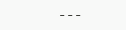---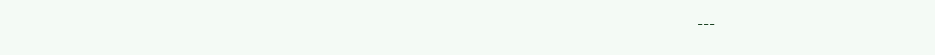---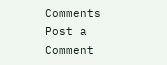Comments
Post a Comment